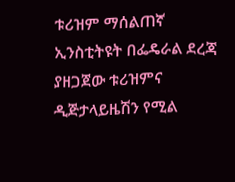ቱሪዝም ማሰልጠኛ ኢንስቲትዩት በፌዴራል ደረጃ ያዘጋጀው ቱሪዝምና ዲጅታላይዜሽን የሚል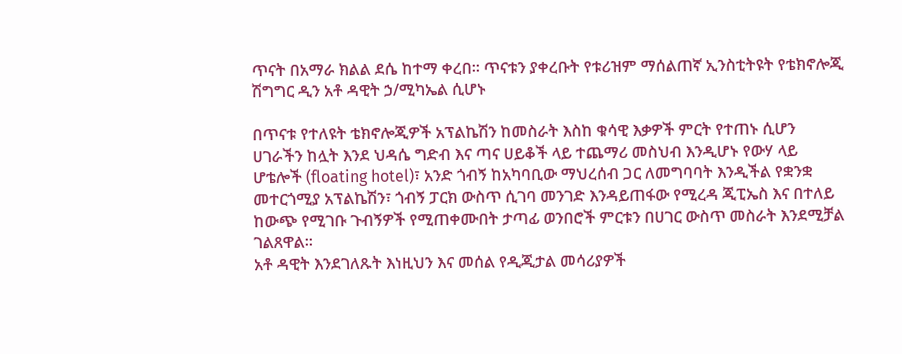ጥናት በአማራ ክልል ደሴ ከተማ ቀረበ። ጥናቱን ያቀረቡት የቱሪዝም ማሰልጠኛ ኢንስቲትዩት የቴክኖሎጂ ሽግግር ዲን አቶ ዳዊት ኃ/ሚካኤል ሲሆኑ

በጥናቱ የተለዩት ቴክኖሎጂዎች አፕልኬሽን ከመስራት እስከ ቁሳዊ እቃዎች ምርት የተጠኑ ሲሆን ሀገራችን ከሏት እንደ ህዳሴ ግድብ እና ጣና ሀይቆች ላይ ተጨማሪ መስህብ እንዲሆኑ የውሃ ላይ ሆቴሎች (floating hotel)፣ አንድ ጎብኝ ከአካባቢው ማህረሰብ ጋር ለመግባባት እንዲችል የቋንቋ መተርጎሚያ አፕልኬሽን፣ ጎብኝ ፓርክ ውስጥ ሲገባ መንገድ እንዳይጠፋው የሚረዳ ጂፒኤስ እና በተለይ ከውጭ የሚገቡ ጉብኝዎች የሚጠቀሙበት ታጣፊ ወንበሮች ምርቱን በሀገር ውስጥ መስራት እንደሚቻል ገልጸዋል፡፡
አቶ ዳዊት እንደገለጹት እነዚህን እና መሰል የዲጂታል መሳሪያዎች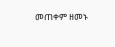መጠቀም ዘመኑ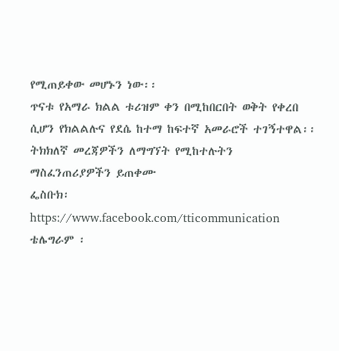የሚጠይቀው መሆኑን ነው፡፡
ጥናቱ የአማራ ክልል ቱሪዝም ቀን በሚከበርበት ወቅት የቀረበ ሲሆን የክልልሉና የደሴ ከተማ ከፍተኛ አመራሮች ተገኝተዋል፡፡
ትክክለኛ መረጃዎችን ለማግኘት የሚከተሉትን ማስፈንጠሪያዎችን ይጠቀሙ
ፌስቡክ፡ https://www.facebook.com/tticommunication
ቴሌግራም ፡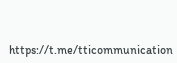https://t.me/tticommunication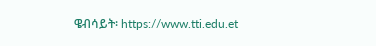ዌብሳይት፡ https://www.tti.edu.et